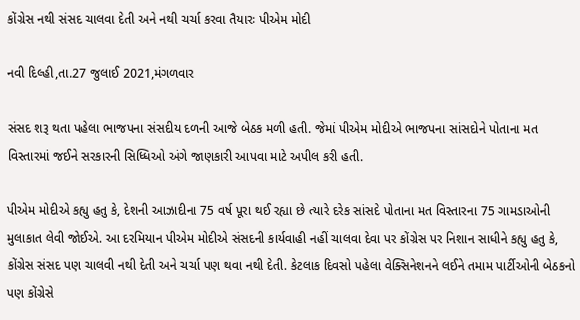કોંગ્રેસ નથી સંસદ ચાલવા દેતી અને નથી ચર્ચા કરવા તૈયારઃ પીએમ મોદી

નવી દિલ્હી,તા.27 જુલાઈ 2021,મંગળવાર

સંસદ શરૂ થતા પહેલા ભાજપના સંસદીય દળની આજે બેઠક મળી હતી. જેમાં પીએમ મોદીએ ભાજપના સાંસદોને પોતાના મત વિસ્તારમાં જઈને સરકારની સિધ્ધિઓ અંગે જાણકારી આપવા માટે અપીલ કરી હતી.

પીએમ મોદીએ કહ્યુ હતુ કે, દેશની આઝાદીના 75 વર્ષ પૂરા થઈ રહ્યા છે ત્યારે દરેક સાંસદે પોતાના મત વિસ્તારના 75 ગામડાઓની મુલાકાત લેવી જોઈએ. આ દરમિયાન પીએમ મોદીએ સંસદની કાર્યવાહી નહીં ચાલવા દેવા પર કોંગ્રેસ પર નિશાન સાધીને કહ્યુ હતુ કે, કોંગ્રેસ સંસદ પણ ચાલવી નથી દેતી અને ચર્ચા પણ થવા નથી દેતી. કેટલાક દિવસો પહેલા વેક્સિનેશનને લઈને તમામ પાર્ટીઓની બેઠકનો પણ કોંગ્રેસે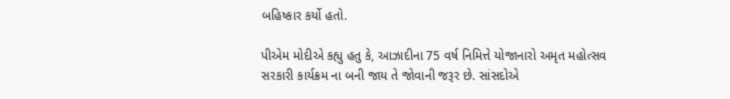બહિષ્કાર કર્યો હતો.

પીએમ મોદીએ કહ્યુ હતુ કે, આઝાદીના 75 વર્ષ નિમિત્તે યોજાનારો અમૃત મહોત્સવ સરકારી કાર્યક્રમ ના બની જાય તે જોવાની જરૂર છે. સાંસદોએ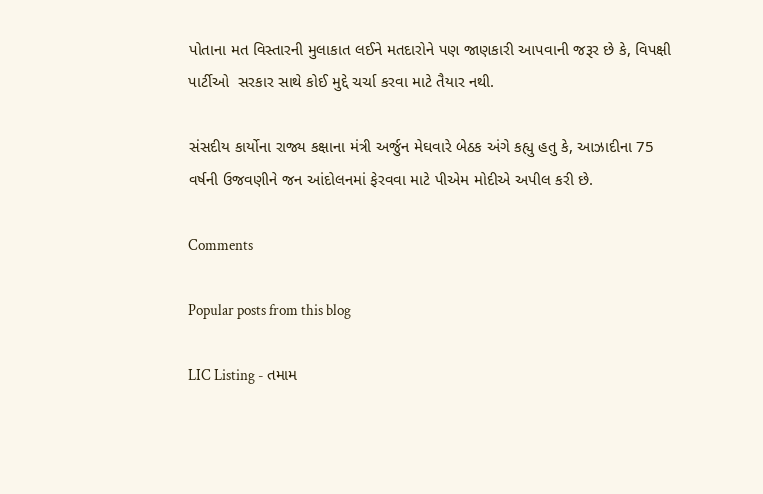પોતાના મત વિસ્તારની મુલાકાત લઈને મતદારોને પણ જાણકારી આપવાની જરૂર છે કે, વિપક્ષી પાર્ટીઓ  સરકાર સાથે કોઈ મુદ્દે ચર્ચા કરવા માટે તૈયાર નથી.

સંસદીય કાર્યોના રાજ્ય કક્ષાના મંત્રી અર્જુન મેઘવારે બેઠક અંગે કહ્યુ હતુ કે, આઝાદીના 75 વર્ષની ઉજવણીને જન આંદોલનમાં ફેરવવા માટે પીએમ મોદીએ અપીલ કરી છે.

Comments

Popular posts from this blog

LIC Listing - તમામ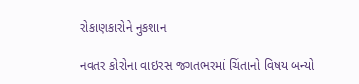રોકાણકારોને નુકશાન

નવતર કોરોના વાઇરસ જગતભરમાં ચિંતાનો વિષય બન્યો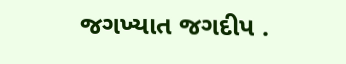જગખ્યાત જગદીપ .